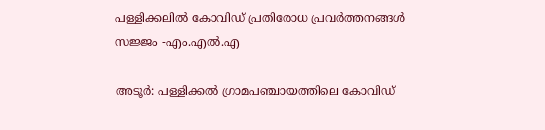പള്ളിക്കലിൽ കോവിഡ് പ്രതിരോധ പ്രവർത്തനങ്ങൾ സജ്ജം -എം.എൽ.എ

അടൂർ: പള്ളിക്കൽ ഗ്രാമപഞ്ചായത്തിലെ കോവിഡ്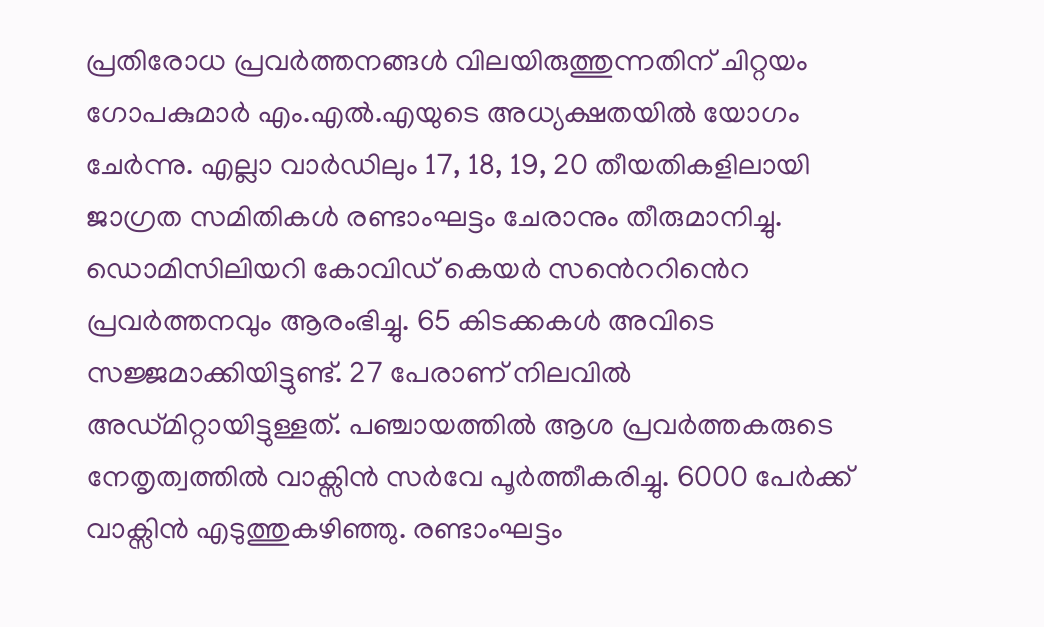പ്രതിരോധ പ്രവർത്തനങ്ങൾ വിലയിരുത്തുന്നതിന് ചിറ്റയം ഗോപകുമാർ എം.എൽ.എയുടെ അധ്യക്ഷതയിൽ യോഗം ചേർന്നു. എല്ലാ വാർഡിലും 17, 18, 19, 20 തീയതികളിലായി ജാഗ്രത സമിതികൾ രണ്ടാംഘട്ടം ചേരാനും തീരുമാനിച്ചു. ഡൊമിസിലിയറി കോവിഡ് കെയർ സൻെററിൻെറ പ്രവർത്തനവും ആരംഭിച്ചു. 65 കിടക്കകൾ അവിടെ സജ്ജമാക്കിയിട്ടുണ്ട്. 27 പേരാണ് നിലവിൽ അഡ്മിറ്റായിട്ടുള്ളത്. പഞ്ചായത്തിൽ ആശ പ്രവർത്തകരുടെ നേതൃത്വത്തിൽ വാക്സിൻ സർവേ പൂർത്തീകരിച്ചു. 6000 പേർക്ക് വാക്സിൻ എടുത്തുകഴിഞ്ഞു. രണ്ടാംഘട്ടം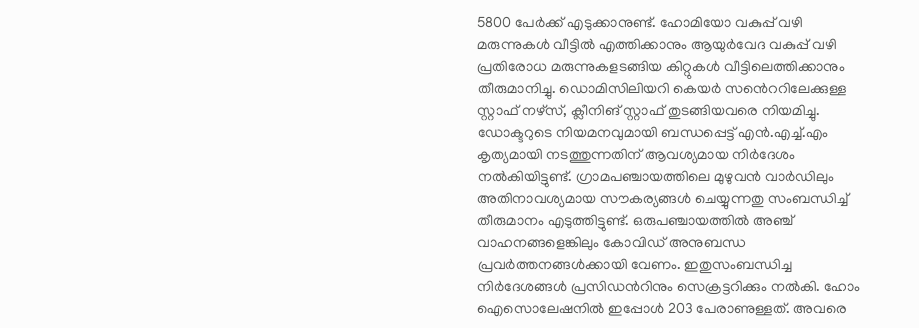5800 പേർക്ക് എടുക്കാനുണ്ട്. ഹോമിയോ വകുപ്പ് വഴി മരുന്നുകൾ വീട്ടിൽ എത്തിക്കാനും ആയുർവേദ വകുപ്പ് വഴി പ്രതിരോധ മരുന്നുകളടങ്ങിയ കിറ്റുകൾ വീട്ടിലെത്തിക്കാനും തീരുമാനിച്ചു. ഡൊമിസിലിയറി കെയർ സൻെററിലേക്കുള്ള സ്റ്റാഫ് നഴ്സ്, ക്ലീനിങ് സ്റ്റാഫ് തുടങ്ങിയവരെ നിയമിച്ചു. ഡോക്ടറുടെ നിയമനവുമായി ബന്ധപ്പെട്ട് എൻ.എച്ച്.എം കൃത്യമായി നടത്തുന്നതിന് ആവശ്യമായ നിർദേശം നൽകിയിട്ടുണ്ട്. ഗ്രാമപഞ്ചായത്തിലെ മുഴുവൻ വാർഡിലും അതിനാവശ്യമായ സൗകര്യങ്ങൾ ചെയ്യുന്നതു സംബന്ധിച്ച് തീരുമാനം എടുത്തിട്ടുണ്ട്. ഒരുപഞ്ചായത്തിൽ അഞ്ച് വാഹനങ്ങളെങ്കിലും കോവിഡ് അനുബന്ധ പ്രവർത്തനങ്ങൾക്കായി വേണം. ഇതുസംബന്ധിച്ച നിർദേശങ്ങൾ പ്രസിഡൻറിനും സെക്രട്ടറിക്കും നൽകി. ഹോം ഐസൊലേഷനിൽ ഇപ്പോൾ 203 പേരാണുള്ളത്. അവരെ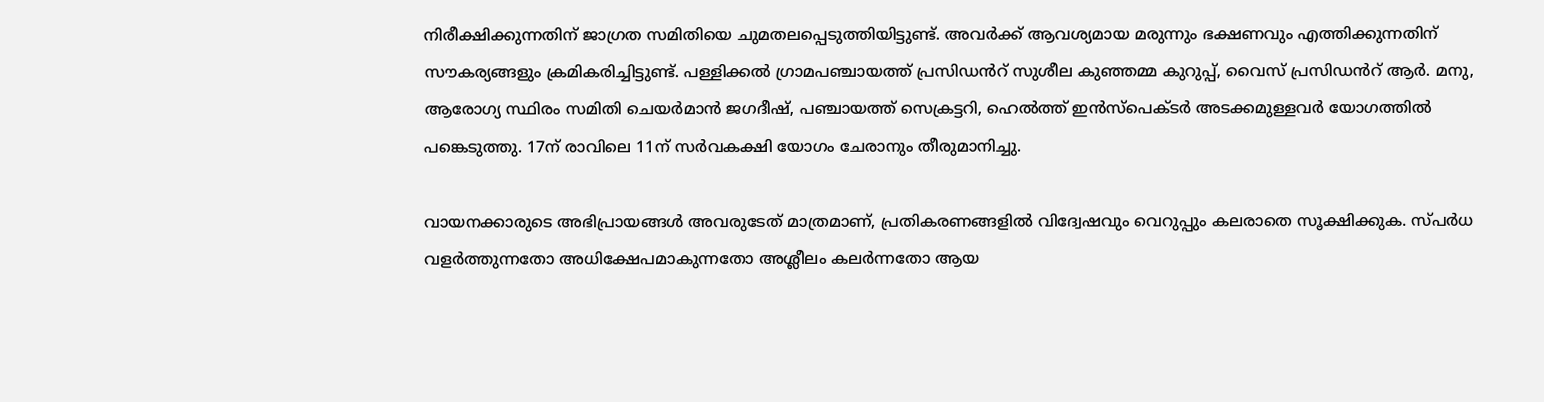നിരീക്ഷിക്കുന്നതിന് ജാഗ്രത സമിതിയെ ചുമതലപ്പെടുത്തിയിട്ടുണ്ട്. അവർക്ക് ആവശ്യമായ മരുന്നും ഭക്ഷണവും എത്തിക്കുന്നതിന് സൗകര്യങ്ങളും ക്രമികരിച്ചിട്ടുണ്ട്. പള്ളിക്കൽ ഗ്രാമപഞ്ചായത്ത് പ്രസിഡൻറ് സുശീല കുഞ്ഞമ്മ കുറുപ്പ്, വൈസ് പ്രസിഡൻറ് ആർ. മനു, ആരോഗ്യ സ്ഥിരം സമിതി ചെയർമാൻ ജഗദീഷ്, പഞ്ചായത്ത് സെക്രട്ടറി, ഹെൽത്ത് ഇൻസ്പെക്ടർ അടക്കമുള്ളവർ യോഗത്തിൽ പങ്കെടുത്തു. 17ന് രാവിലെ 11ന് സർവകക്ഷി യോഗം ചേരാനും തീരുമാനിച്ചു.

വായനക്കാരുടെ അഭിപ്രായങ്ങള്‍ അവരുടേത് മാത്രമാണ്, പ്രതികരണങ്ങളിൽ വിദ്വേഷവും വെറുപ്പും കലരാതെ സൂക്ഷിക്കുക. സ്പർധ വളർത്തുന്നതോ അധിക്ഷേപമാകുന്നതോ അശ്ലീലം കലർന്നതോ ആയ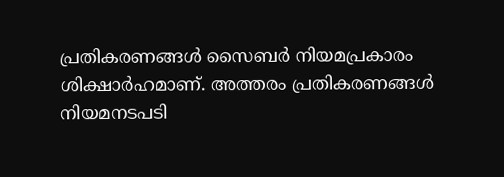പ്രതികരണങ്ങൾ സൈബർ നിയമപ്രകാരം ശിക്ഷാർഹമാണ്. അത്തരം പ്രതികരണങ്ങൾ നിയമനടപടി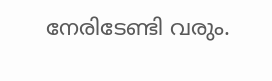നേരിടേണ്ടി വരും.